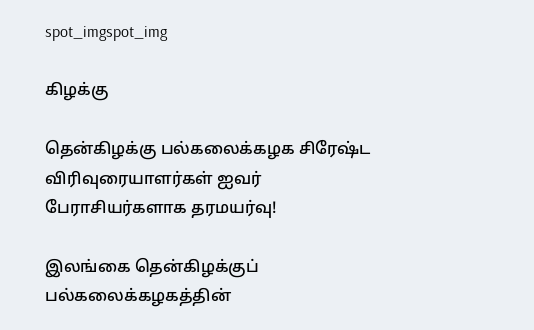spot_imgspot_img

கிழக்கு

தென்கிழக்கு பல்கலைக்கழக சிரேஷ்ட விரிவுரையாளர்கள் ஐவர் பேராசியர்களாக தரமயர்வு!

இலங்கை தென்கிழக்குப் பல்கலைக்கழகத்தின்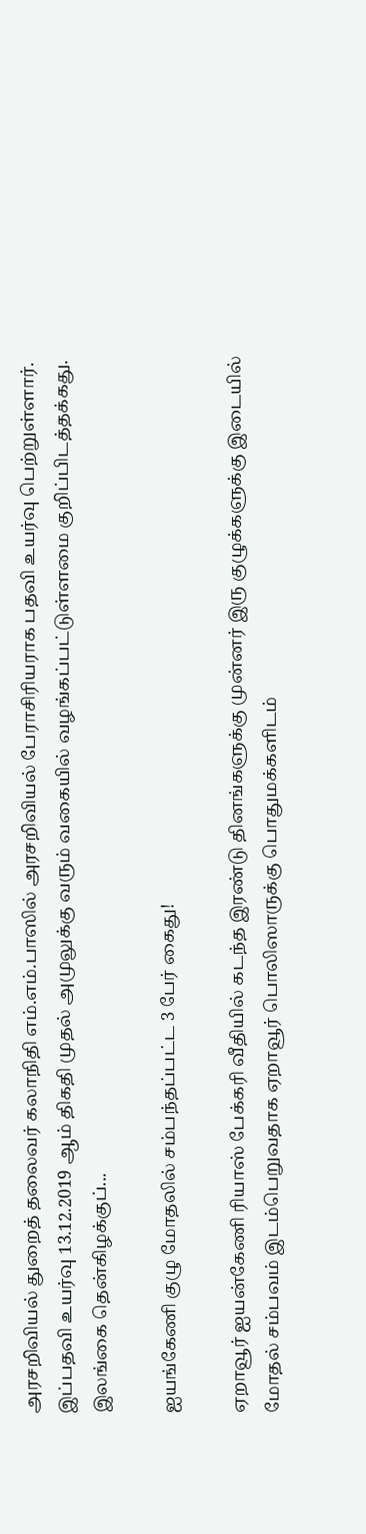அரசறிவியல் துறைத் தலைவர் கலாநிதி எம்.எம்.பாஸில் அரசறிவியல் பேராசிரியராக பதவி உயர்வு பெற்றுள்ளார். இப்பதவி உயர்வு 13.12.2019 ஆம் திகதி முதல் அமுலுக்கு வரும் வகையில் வழங்கப்பட்டுள்ளமை குறிப்பிடத்தக்கது. இலங்கை தென்கிழக்குப்...

ஐயங்கேணி குழு மோதலில் சம்பந்தப்பட்ட 3 பேர் கைது!

ஏறாவூர் ஐயன்கேணி ரியாஸ் பேக்கரி வீதியில் கடந்த இரண்டு தினங்களுக்கு முன்னர் இரு குழுக்களுக்கு இடையில் மோதல் சம்பவம் இடம்பெறுவதாக ஏறாவூர் பொலிஸாருக்கு பொதுமக்களிடம்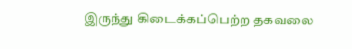இருந்து கிடைக்கப்பெற்ற தகவலை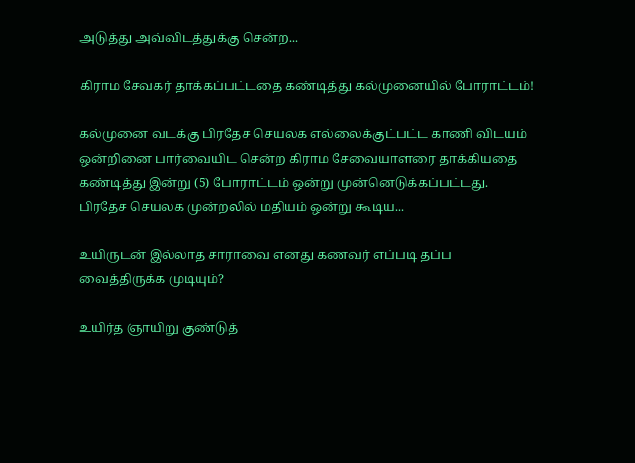அடுத்து அவ்விடத்துக்கு சென்ற...

கிராம சேவகர் தாக்கப்பட்டதை கண்டித்து கல்முனையில் போராட்டம்!

கல்முனை வடக்கு பிரதேச செயலக எல்லைக்குட்பட்ட காணி விடயம் ஒன்றினை பார்வையிட சென்ற கிராம சேவையாளரை தாக்கியதை கண்டித்து இன்று (5) போராட்டம் ஒன்று முன்னெடுக்கப்பட்டது. பிரதேச செயலக முன்றலில் மதியம் ஒன்று கூடிய...

உயிருடன் இல்லாத சாராவை எனது கணவர் எப்படி தப்ப வைத்திருக்க முடியும்?

உயிர்த ஞாயிறு குண்டுத்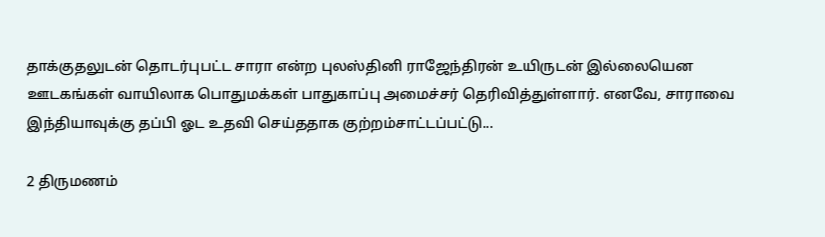தாக்குதலுடன் தொடர்புபட்ட சாரா என்ற புலஸ்தினி ராஜேந்திரன் உயிருடன் இல்லையென ஊடகங்கள் வாயிலாக பொதுமக்கள் பாதுகாப்பு அமைச்சர் தெரிவித்துள்ளார். எனவே, சாராவை இந்தியாவுக்கு தப்பி ஓட உதவி செய்ததாக குற்றம்சாட்டப்பட்டு...

2 திருமணம்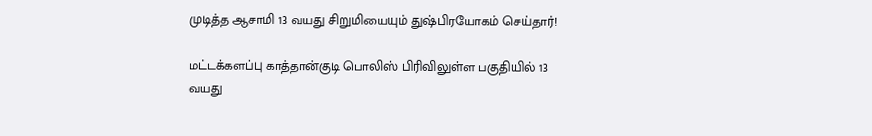முடித்த ஆசாமி 13 வயது சிறுமியையும் துஷ்பிரயோகம் செய்தார்!

மட்டக்களப்பு காத்தான்குடி பொலிஸ் பிரிவிலுள்ள பகுதியில் 13 வயது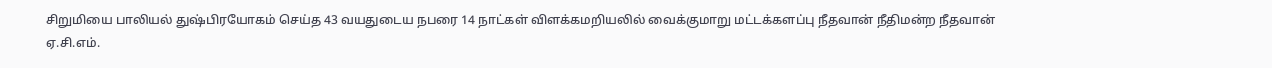சிறுமியை பாலியல் துஷ்பிரயோகம் செய்த 43 வயதுடைய நபரை 14 நாட்கள் விளக்கமறியலில் வைக்குமாறு மட்டக்களப்பு நீதவான் நீதிமன்ற நீதவான் ஏ.சி.எம்.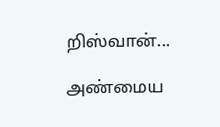றிஸ்வான்...

அண்மைய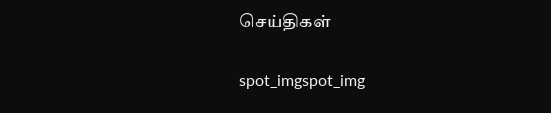செய்திகள்

spot_imgspot_img